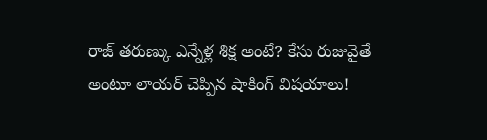రాజ్ తరుణ్కు ఎన్నేళ్ల శిక్ష అంటే? కేసు రుజువైతే అంటూ లాయర్ చెప్పిన షాకింగ్ విషయాలు!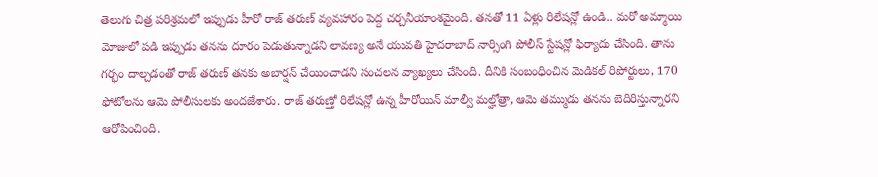తెలుగు చిత్ర పరిశ్రమలో ఇప్పుడు హీరో రాజ్ తరుణ్ వ్యవహారం పెద్ద చర్చనీయాంశమైంది. తనతో 11 ఏళ్లు రిలేషన్లో ఉండి.. మరో అమ్మాయి మోజులో పడి ఇప్పుడు తనను దూరం పెడుతున్నాడని లావణ్య అనే యువతి హైదరాబాద్ నార్సింగి పోలీస్ స్టేషన్లో ఫిర్యాదు చేసింది. తాను గర్భం దాల్చడంతో రాజ్ తరుణ్ తనకు అబార్షన్ చేయించాడని సంచలన వ్యాఖ్యలు చేసింది. దీనికి సంబంధించిన మెడికల్ రిపోర్టులు, 170 ఫోటోలను ఆమె పోలీసులకు అందజేశారు. రాజ్ తరుణ్తో రిలేషన్లో ఉన్న హీరోయిన్ మాల్వీ మల్హోత్రా, ఆమె తమ్ముడు తనను బెదిరిస్తున్నారని ఆరోపించింది.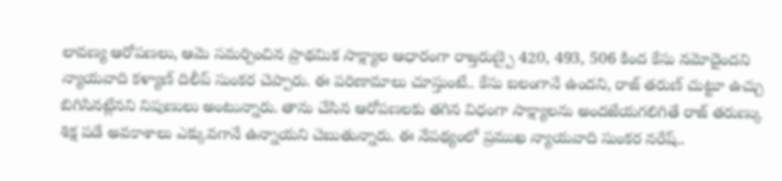లావణ్య ఆరోపణలు, ఆమె సమర్పించిన ప్రాథమిక సాక్ష్యాల ఆధారంగా రాజ్తరుణ్పై 420, 493, 506 కింద కేసు నమోదైందని న్యాయవాది కళ్యాణ్ దిలీప్ సుంకర చెప్పారు. ఈ పరిణామాలు చూస్తుంటే.. కేసు బలంగానే ఉందని, రాజ్ తరుణ్ చుట్టూ ఉచ్చు బిగిసినట్లేనని నిపుణులు అంటున్నారు. తాను చేసిన ఆరోపణలకు తగిన విధంగా సాక్ష్యాలను అందజేయగలిగితే రాజ్ తరుణ్కు శిక్ష పడే అవకాశాలు ఎక్కువగానే ఉన్నాయని చెబుతున్నారు. ఈ నేపథ్యంలో ప్రముఖ న్యాయవాది సుంకర నరేష్..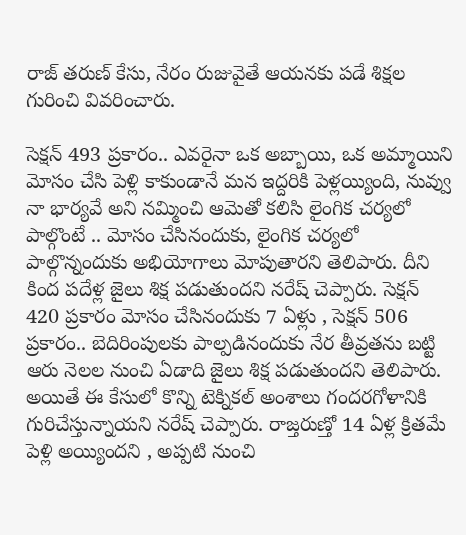రాజ్ తరుణ్ కేసు, నేరం రుజువైతే ఆయనకు పడే శిక్షల గురించి వివరించారు.

సెక్షన్ 493 ప్రకారం.. ఎవరైనా ఒక అబ్బాయి, ఒక అమ్మాయిని మోసం చేసి పెళ్లి కాకుండానే మన ఇద్దరికి పెళ్లయ్యింది, నువ్వు నా భార్యవే అని నమ్మించి ఆమెతో కలిసి లైంగిక చర్యలో పాల్గొంటే .. మోసం చేసినందుకు, లైంగిక చర్యలో పాల్గొన్నందుకు అభియోగాలు మోపుతారని తెలిపారు. దీని కింద పదేళ్ల జైలు శిక్ష పడుతుందని నరేష్ చెప్పారు. సెక్షన్ 420 ప్రకారం మోసం చేసినందుకు 7 ఏళ్లు , సెక్షన్ 506 ప్రకారం.. బెదిరింపులకు పాల్పడినందుకు నేర తీవ్రతను బట్టి ఆరు నెలల నుంచి ఏడాది జైలు శిక్ష పడుతుందని తెలిపారు.
అయితే ఈ కేసులో కొన్ని టెక్నికల్ అంశాలు గందరగోళానికి గురిచేస్తున్నాయని నరేష్ చెప్పారు. రాజ్తరుణ్తో 14 ఏళ్ల క్రితమే పెళ్లి అయ్యిందని , అప్పటి నుంచి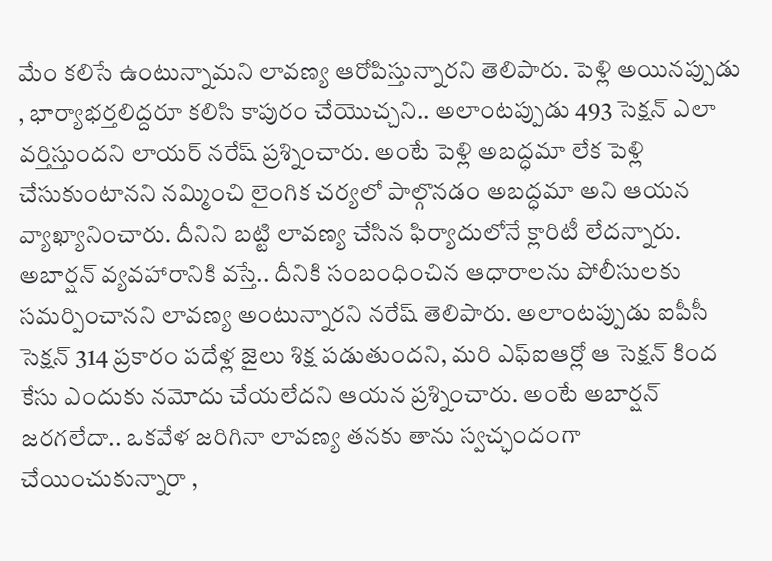మేం కలిసే ఉంటున్నామని లావణ్య ఆరోపిస్తున్నారని తెలిపారు. పెళ్లి అయినప్పుడు , భార్యాభర్తలిద్దరూ కలిసి కాపురం చేయొచ్చని.. అలాంటప్పుడు 493 సెక్షన్ ఎలా వర్తిస్తుందని లాయర్ నరేష్ ప్రశ్నించారు. అంటే పెళ్లి అబద్ధమా లేక పెళ్లి చేసుకుంటానని నమ్మించి లైంగిక చర్యలో పాల్గొనడం అబద్ధమా అని ఆయన వ్యాఖ్యానించారు. దీనిని బట్టి లావణ్య చేసిన ఫిర్యాదులోనే క్లారిటీ లేదన్నారు.
అబార్షన్ వ్యవహారానికి వస్తే.. దీనికి సంబంధించిన ఆధారాలను పోలీసులకు సమర్పించానని లావణ్య అంటున్నారని నరేష్ తెలిపారు. అలాంటప్పుడు ఐపీసీ సెక్షన్ 314 ప్రకారం పదేళ్ల జైలు శిక్ష పడుతుందని, మరి ఎఫ్ఐఆర్లో ఆ సెక్షన్ కింద కేసు ఎందుకు నమోదు చేయలేదని ఆయన ప్రశ్నించారు. అంటే అబార్షన్ జరగలేదా.. ఒకవేళ జరిగినా లావణ్య తనకు తాను స్వచ్ఛందంగా చేయించుకున్నారా ,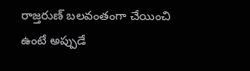రాజ్తరుణ్ బలవంతంగా చేయించి ఉంటే అప్పుడే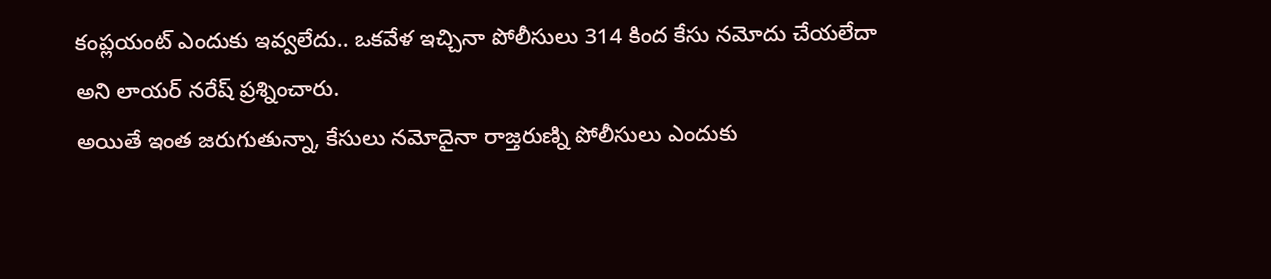కంప్లయంట్ ఎందుకు ఇవ్వలేదు.. ఒకవేళ ఇచ్చినా పోలీసులు 314 కింద కేసు నమోదు చేయలేదా అని లాయర్ నరేష్ ప్రశ్నించారు.
అయితే ఇంత జరుగుతున్నా, కేసులు నమోదైనా రాజ్తరుణ్ని పోలీసులు ఎందుకు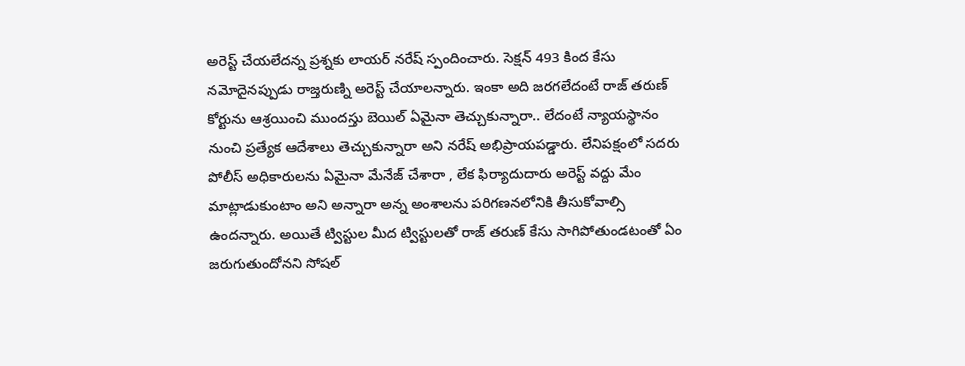అరెస్ట్ చేయలేదన్న ప్రశ్నకు లాయర్ నరేష్ స్పందించారు. సెక్షన్ 493 కింద కేసు నమోదైనప్పుడు రాజ్తరుణ్ని అరెస్ట్ చేయాలన్నారు. ఇంకా అది జరగలేదంటే రాజ్ తరుణ్ కోర్టును ఆశ్రయించి ముందస్తు బెయిల్ ఏమైనా తెచ్చుకున్నారా.. లేదంటే న్యాయస్థానం నుంచి ప్రత్యేక ఆదేశాలు తెచ్చుకున్నారా అని నరేష్ అభిప్రాయపడ్డారు. లేనిపక్షంలో సదరు పోలీస్ అధికారులను ఏమైనా మేనేజ్ చేశారా , లేక ఫిర్యాదుదారు అరెస్ట్ వద్దు మేం మాట్లాడుకుంటాం అని అన్నారా అన్న అంశాలను పరిగణనలోనికి తీసుకోవాల్సి ఉందన్నారు. అయితే ట్విస్టుల మీద ట్విస్టులతో రాజ్ తరుణ్ కేసు సాగిపోతుండటంతో ఏం జరుగుతుందోనని సోషల్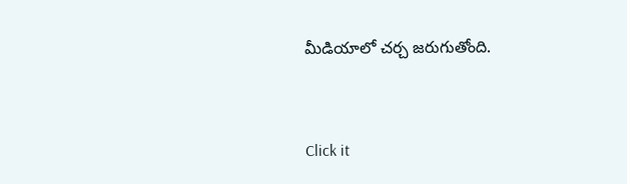మీడియాలో చర్చ జరుగుతోంది.


Click it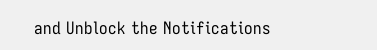and Unblock the Notifications